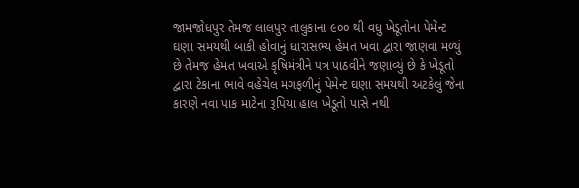જામજોધપુર તેમજ લાલપુર તાલુકાના ૯૦૦ થી વધુ ખેડૂતોના પેમેન્ટ ઘણા સમયથી બાકી હોવાનું ધારાસભ્ય હેમત ખવા દ્વારા જાણવા મળ્યું છે તેમજ હેમત ખવાએ કૃષિમંત્રીને પત્ર પાઠવીને જણાવ્યું છે કે ખેડૂતો દ્વારા ટેકાના ભાવે વહેચેલ મગફળીનું પેમેન્ટ ઘણા સમયથી અટકેલું જેના કારણે નવા પાક માટેના રૂપિયા હાલ ખેડૂતો પાસે નથી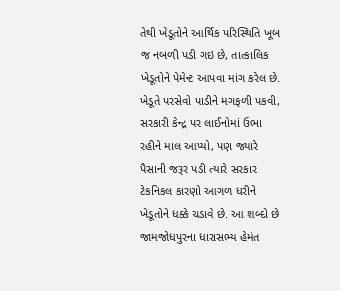તેથી ખેડૂતોને આર્થિક પરિસ્થિતિ ખૂબ જ નબળી પડી ગઇ છે, તાત્કાલિક ખેડૂતોને પેમેન્ટ આપવા માંગ કરેલ છે.
ખેડૂતે પરસેવો પાડીને મગફળી પકવી, સરકારી કેન્દ્ર પર લાઈનોમાં ઉભા રહીને માલ આપ્યો, પણ જ્યારે પૈસાની જરૂર પડી ત્યારે સરકાર ટેકનિકલ કારણો આગળ ધરીને ખેડૂતોને ધક્કે ચડાવે છે. આ શબ્દો છે જામજોધપુરના ધારાસભ્ય હેમંત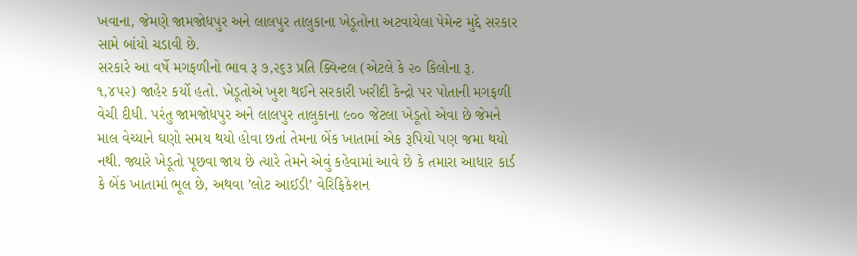ખવાના, જેમણે જામજોધપુર અને લાલપુર તાલુકાના ખેડૂતોના અટવાયેલા પેમેન્ટ મુદ્દે સરકાર સામે બાંયો ચડાવી છે.
સરકારે આ વર્ષે મગફળીનો ભાવ રૂ ૭,૨૬૩ પ્રતિ ક્વિન્ટલ (એટલે કે ૨૦ કિલોના રૂ. ૧,૪૫૨) જાહેર કર્યો હતો. ખેડૂતોએ ખુશ થઈને સરકારી ખરીદી કેન્દ્રો પર પોતાની મગફળી વેચી દીધી. પરંતુ જામજોધપુર અને લાલપુર તાલુકાના ૯૦૦ જેટલા ખેડૂતો એવા છે જેમને માલ વેચ્યાને ઘણો સમય થયો હોવા છતાં તેમના બેંક ખાતામાં એક રૂપિયો પણ જમા થયો નથી. જ્યારે ખેડૂતો પૂછવા જાય છે ત્યારે તેમને એવું કહેવામાં આવે છે કે તમારા આધાર કાર્ડ કે બેંક ખાતામાં ભૂલ છે, અથવા ’લોટ આઈડી’ વેરિફિકેશન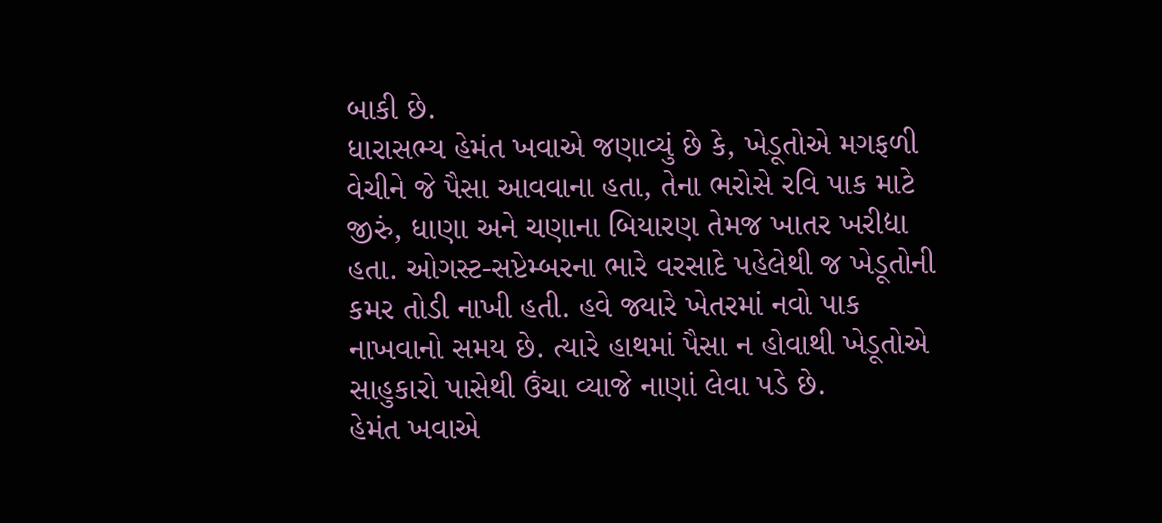બાકી છે.
ધારાસભ્ય હેમંત ખવાએ જણાવ્યું છે કે, ખેડૂતોએ મગફળી વેચીને જે પૈસા આવવાના હતા, તેના ભરોસે રવિ પાક માટે જીરું, ધાણા અને ચણાના બિયારણ તેમજ ખાતર ખરીદ્યા હતા. ઓગસ્ટ-સપ્ટેમ્બરના ભારે વરસાદે પહેલેથી જ ખેડૂતોની કમર તોડી નાખી હતી. હવે જ્યારે ખેતરમાં નવો પાક નાખવાનો સમય છે. ત્યારે હાથમાં પૈસા ન હોવાથી ખેડૂતોએ સાહુકારો પાસેથી ઉંચા વ્યાજે નાણાં લેવા પડે છે.
હેમંત ખવાએ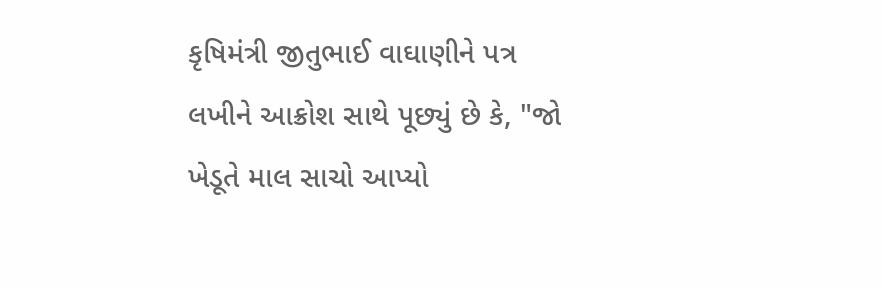કૃષિમંત્રી જીતુભાઈ વાઘાણીને પત્ર લખીને આક્રોશ સાથે પૂછ્યું છે કે, "જો ખેડૂતે માલ સાચો આપ્યો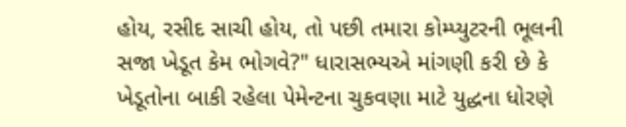હોય, રસીદ સાચી હોય, તો પછી તમારા કોમ્પ્યુટરની ભૂલની સજા ખેડૂત કેમ ભોગવે?" ધારાસભ્યએ માંગણી કરી છે કે ખેડૂતોના બાકી રહેલા પેમેન્ટના ચુકવણા માટે યુદ્ધના ધોરણે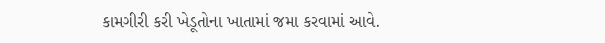કામગીરી કરી ખેડૂતોના ખાતામાં જમા કરવામાં આવે.